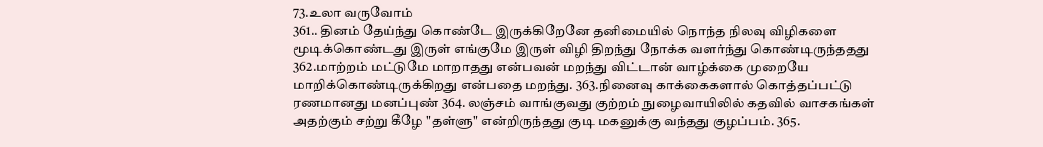73.உலா வருவோம்
361.. தினம் தேய்ந்து கொண்டே இருக்கிறேனே தனிமையில் நொந்த நிலவு விழிகளை மூடிக்கொண்டது இருள் எங்குமே இருள் விழி திறந்து நோக்க வளர்ந்து கொண்டிருந்ததது 362.மாற்றம் மட்டுமே மாறாதது என்பவன் மறந்து விட்டான் வாழ்க்கை முறையே மாறிக்கொண்டிருக்கிறது என்பதை மறந்து. 363.நினைவு காக்கைகளால் கொத்தப்பட்டு ரணமானது மனப்புண் 364. லஞ்சம் வாங்குவது குற்றம் நுழைவாயிலில் கதவில் வாசகங்கள் அதற்கும் சற்று கீழே "தள்ளு" என்றிருந்தது குடி மகனுக்கு வந்தது குழப்பம். 365.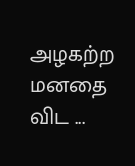அழகற்ற மனதை விட ...